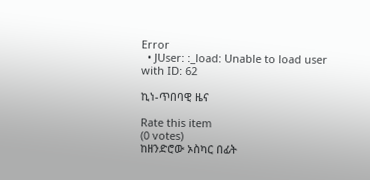Error
  • JUser: :_load: Unable to load user with ID: 62

ኪነ-ጥበባዊ ዜና

Rate this item
(0 votes)
ከዘንድሮው ኦስካር በፊት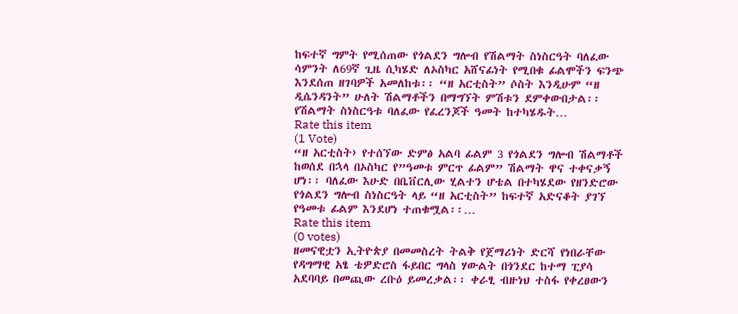ከፍተኛ ግምት የሚሰጠው የጎልደን ግሎብ የሽልማት ስነስርዓት ባለፈው ሳምንት ለ69ኛ ጊዜ ሲካሄድ ለኦስካር አሸናፊነት የሚበቁ ፊልሞችን ፍንጭ እንደሰጠ ዘገባዎች አመለከቱ፡፡ “ዘ አርቲስት” ሶስት እንዲሁም “ዘ ዲሴንዳንት” ሁለት ሽልማቶችን በማግኘት ምሽቱን ደምቀውበታል፡፡ የሽልማት ስነስርዓቱ ባለፈው የፈረንጆች ዓመት ከተካሄዱት…
Rate this item
(1 Vote)
“ዘ አርቲስት› የተሰኘው ድምፅ አልባ ፊልም 3 የጎልደን ግሎብ ሽልማቶች ከወሰደ በኋላ በኦስካር የ”ዓመቱ ምርጥ ፊልም” ሽልማት ዋና ተቀናቃኝ ሆነ፡፡ ባለፈው እሁድ በቤቨርሊው ሂልተን ሆቴል በተካሄደው የዘንድሮው የጎልደን ግሎብ ስነስርዓት ላይ “ዘ አርቲስት” ከፍተኛ አድናቆት ያገኘ የዓመቱ ፊልም እንደሆነ ተጠቁሟል፡፡…
Rate this item
(0 votes)
ዘመናዊቷን ኢትዮጵያ በመመስረት ትልቅ የጀማሪነት ድርሻ የነበራቸው የዳግማዊ አፄ ቴዎድሮስ ፋይበር ግላስ ሃውልት በጎንደር ከተማ ፒያሳ አደባባይ በመጪው ረቡዕ ይመረቃል፡፡ ቀራፂ ብዙነህ ተስፋ የቀረፀውን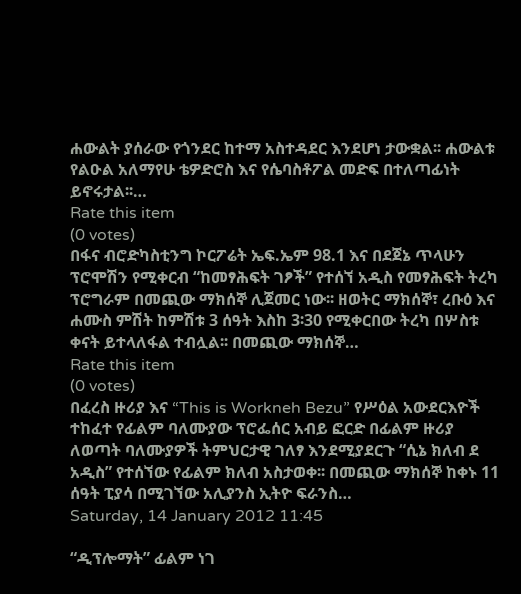ሐውልት ያሰራው የጎንደር ከተማ አስተዳደር እንደሆነ ታውቋል፡፡ ሐውልቱ የልዑል አለማየሁ ቴዎድሮስ እና የሴባስቶፖል መድፍ በተለጣፊነት ይኖሩታል፡፡…
Rate this item
(0 votes)
በፋና ብሮድካስቲንግ ኮርፖሬት ኤፍ.ኤም 98.1 እና በደጀኔ ጥላሁን ፕሮሞሽን የሚቀርብ “ከመፃሕፍት ገፆች” የተሰኘ አዲስ የመፃሕፍት ትረካ ፕሮግራም በመጪው ማክሰኞ ሊጀመር ነው፡፡ ዘወትር ማክሰኞ፣ ረቡዕ እና ሐሙስ ምሽት ከምሽቱ 3 ሰዓት እስከ 3፡30 የሚቀርበው ትረካ በሦስቱ ቀናት ይተላለፋል ተብሏል፡፡ በመጪው ማክሰኞ…
Rate this item
(0 votes)
በፈረስ ዙሪያ እና “This is Workneh Bezu” የሥዕል አውደርእዮች ተከፈተ የፊልም ባለሙያው ፕሮፌሰር አብይ ፎርድ በፊልም ዙሪያ ለወጣት ባለሙያዎች ትምህርታዊ ገለፃ እንደሚያደርጉ “ሲኔ ክለብ ደ አዲስ” የተሰኘው የፊልም ክለብ አስታወቀ፡፡ በመጪው ማክሰኞ ከቀኑ 11 ሰዓት ፒያሳ በሚገኘው አሊያንስ ኢትዮ ፍራንስ…
Saturday, 14 January 2012 11:45

“ዲፕሎማት” ፊልም ነገ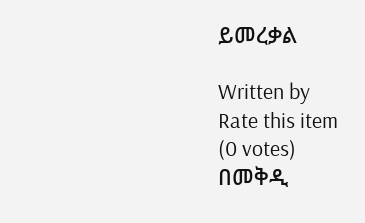ይመረቃል

Written by
Rate this item
(0 votes)
በመቅዲ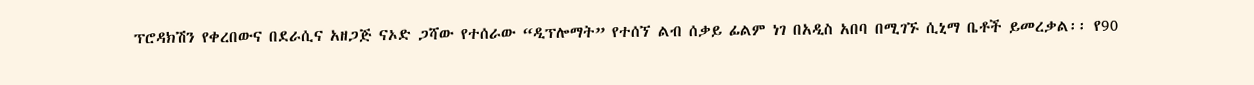ፕሮዳክሽን የቀረበውና በደራሲና አዘጋጅ ናኦድ ጋሻው የተሰራው “ዲፕሎማት” የተሰኘ ልብ ሰቃይ ፊልም ነገ በአዲስ አበባ በሚገኙ ሲኒማ ቤቶች ይመረቃል፡፡ የ90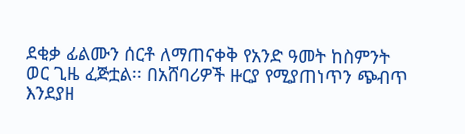ደቂቃ ፊልሙን ሰርቶ ለማጠናቀቅ የአንድ ዓመት ከስምንት ወር ጊዜ ፈጅቷል፡፡ በአሸባሪዎች ዙርያ የሚያጠነጥን ጭብጥ እንደያዘ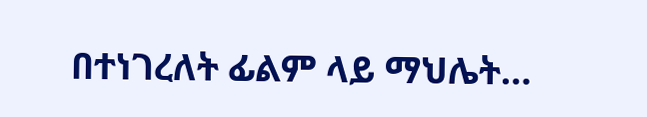በተነገረለት ፊልም ላይ ማህሌት…